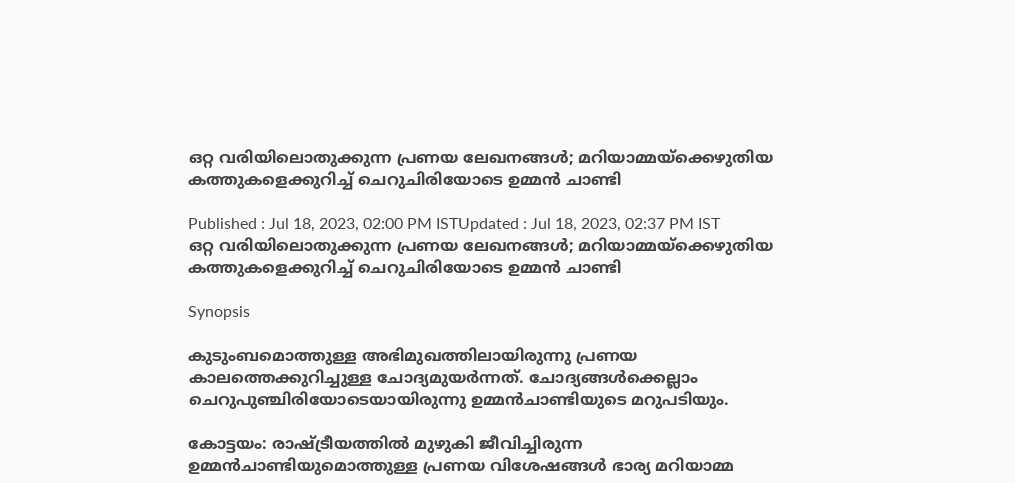ഒറ്റ വരിയിലൊതുക്കുന്ന പ്രണയ ലേഖനങ്ങൾ; മറിയാമ്മയ്ക്കെഴുതിയ കത്തുകളെക്കുറിച്ച് ചെറുചിരിയോടെ ഉമ്മൻ ചാണ്ടി

Published : Jul 18, 2023, 02:00 PM ISTUpdated : Jul 18, 2023, 02:37 PM IST
ഒറ്റ വരിയിലൊതുക്കുന്ന പ്രണയ ലേഖനങ്ങൾ; മറിയാമ്മയ്ക്കെഴുതിയ കത്തുകളെക്കുറിച്ച് ചെറുചിരിയോടെ ഉമ്മൻ ചാണ്ടി

Synopsis

കുടുംബമൊത്തുള്ള അഭിമുഖത്തിലായിരുന്നു പ്രണയ കാലത്തെക്കുറിച്ചുള്ള ചോദ്യമുയർന്നത്. ചോദ്യങ്ങൾക്കെല്ലാം ചെറുപുഞ്ചിരിയോടെയായിരുന്നു ഉമ്മൻചാണ്ടിയുടെ മറുപടിയും.

കോട്ടയം: രാഷ്ട്രീയത്തിൽ മുഴുകി ജീവിച്ചിരുന്ന ഉമ്മൻചാണ്ടിയുമൊത്തുള്ള പ്രണയ വിശേഷങ്ങൾ ഭാര്യ മറിയാമ്മ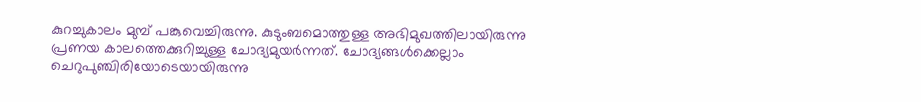കുറച്ചുകാലം മുമ്പ് പങ്കുവെച്ചിരുന്നു. കുടുംബമൊത്തുള്ള അഭിമുഖത്തിലായിരുന്നു പ്രണയ കാലത്തെക്കുറിച്ചുള്ള ചോദ്യമുയർന്നത്. ചോദ്യങ്ങൾക്കെല്ലാം ചെറുപുഞ്ചിരിയോടെയായിരുന്നു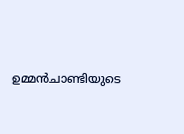ഉമ്മൻചാണ്ടിയുടെ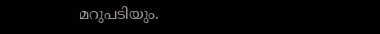മറുപടിയും.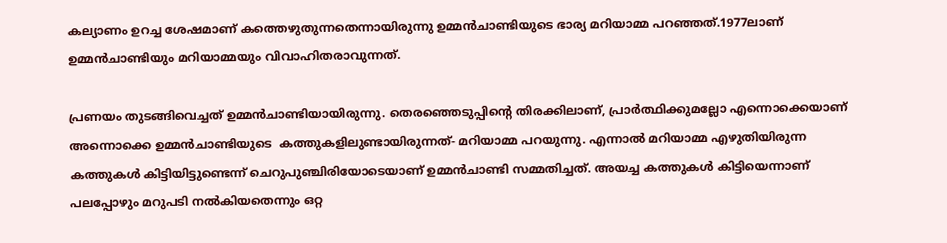കല്യാണം ഉറച്ച ശേഷമാണ് കത്തെഴുതുന്നതെന്നായിരുന്നു ഉമ്മൻചാണ്ടിയുടെ ഭാര്യ മറിയാമ്മ പറഞ്ഞത്.1977ലാണ് ഉമ്മൻചാണ്ടിയും മറിയാമ്മയും വിവാഹിതരാവുന്നത്.

പ്രണയം തുടങ്ങിവെച്ചത് ഉമ്മൻചാണ്ടിയായിരുന്നു. തെരഞ്ഞെടുപ്പിന്റെ തിരക്കിലാണ്, പ്രാർത്ഥിക്കുമല്ലോ എന്നൊക്കെയാണ് അന്നൊക്കെ ഉമ്മൻചാണ്ടിയുടെ  കത്തുകളിലുണ്ടായിരുന്നത്- മറിയാമ്മ പറയുന്നു. എന്നാൽ മറിയാമ്മ എഴുതിയിരുന്ന കത്തുകൾ കിട്ടിയിട്ടുണ്ടെന്ന് ചെറുപുഞ്ചിരിയോടെയാണ് ഉമ്മൻചാണ്ടി സമ്മതിച്ചത്. അയച്ച കത്തുകൾ കിട്ടിയെന്നാണ് പലപ്പോഴും മറുപടി നൽകിയതെന്നും ഒറ്റ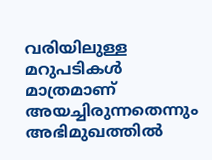വരിയിലുള്ള മറുപടികൾ മാത്രമാണ് അയച്ചിരുന്നതെന്നും അഭിമുഖത്തിൽ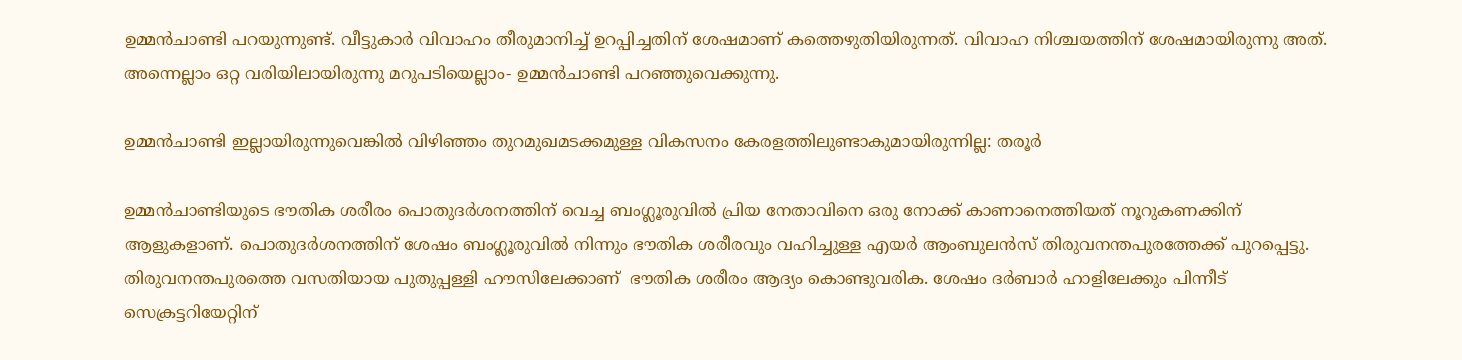ഉമ്മൻചാണ്ടി പറയുന്നുണ്ട്. വീട്ടുകാർ വിവാഹം തീരുമാനിച്ച് ഉറപ്പിച്ചതിന് ശേഷമാണ് കത്തെഴുതിയിരുന്നത്. വിവാഹ നിശ്ചയത്തിന് ശേഷമായിരുന്നു അത്. അന്നെല്ലാം ഒറ്റ വരിയിലായിരുന്നു മറുപടിയെല്ലാം- ഉമ്മൻചാണ്ടി പറഞ്ഞുവെക്കുന്നു.

ഉമ്മൻചാണ്ടി ഇല്ലായിരുന്നുവെങ്കില്‍ വിഴിഞ്ഞം തുറമുഖമടക്കമുള്ള വികസനം കേരളത്തിലുണ്ടാകുമായിരുന്നില്ല: തരൂർ

ഉമ്മൻചാണ്ടിയുടെ ഭൗതിക ശരീരം പൊതുദർശനത്തിന് വെച്ച ബംഗ്ലൂരുവിൽ പ്രിയ നേതാവിനെ ഒരു നോക്ക് കാണാനെത്തിയത് നൂറുകണക്കിന് ആളുകളാണ്. പൊതുദർശനത്തിന് ശേഷം ബംഗ്ലൂരുവിൽ നിന്നും ഭൗതിക ശരീരവും വഹിച്ചുള്ള എയർ ആംബുലൻസ് തിരുവനന്തപുരത്തേക്ക് പുറപ്പെട്ടു. തിരുവനന്തപുരത്തെ വസതിയായ പുതുപ്പള്ളി ഹൗസിലേക്കാണ്  ഭൗതിക ശരീരം ആദ്യം കൊണ്ടുവരിക. ശേഷം ദർബാർ ഹാളിലേക്കും പിന്നീട് സെക്രട്ടറിയേറ്റിന്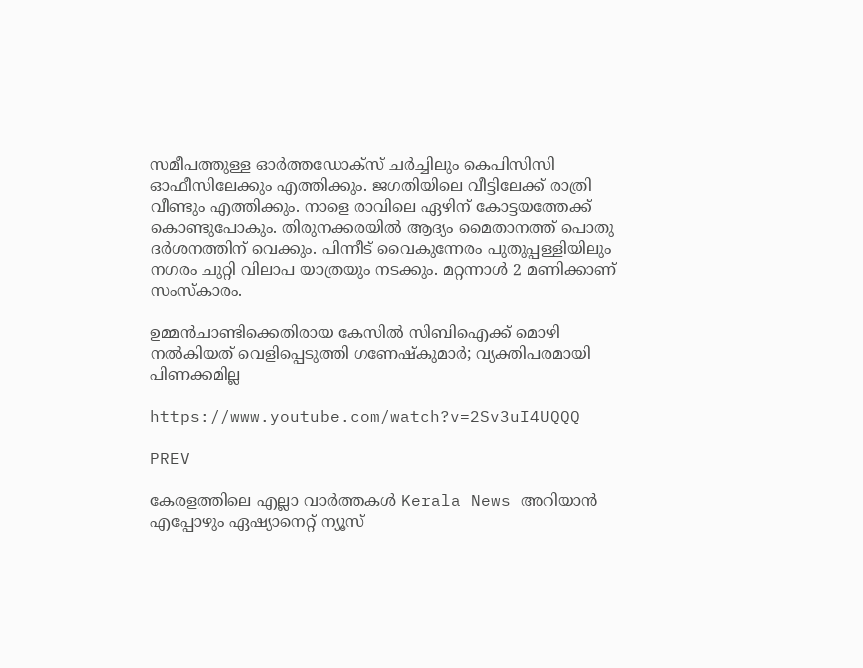സമീപത്തുള്ള ഓർത്തഡോക്സ് ചർച്ചിലും കെപിസിസി ഓഫീസിലേക്കും എത്തിക്കും. ജഗതിയിലെ വീട്ടിലേക്ക് രാത്രി വീണ്ടും എത്തിക്കും. നാളെ രാവിലെ ഏഴിന് കോട്ടയത്തേക്ക് കൊണ്ടുപോകും. തിരുനക്കരയിൽ ആദ്യം മൈതാനത്ത് പൊതു ദർശനത്തിന് വെക്കും. പിന്നീട് വൈകുന്നേരം പുതുപ്പള്ളിയിലും നഗരം ചുറ്റി വിലാപ യാത്രയും നടക്കും. മറ്റന്നാൾ 2 മണിക്കാണ് സംസ്കാരം.

ഉമ്മൻചാണ്ടിക്കെതിരായ കേസിൽ സിബിഐക്ക് മൊഴി നൽകിയത് വെളിപ്പെടുത്തി ഗണേഷ്കുമാർ; വ്യക്തിപരമായി പിണക്കമില്ല

https://www.youtube.com/watch?v=2Sv3uI4UQQQ

PREV

കേരളത്തിലെ എല്ലാ വാർത്തകൾ Kerala News അറിയാൻ  എപ്പോഴും ഏഷ്യാനെറ്റ് ന്യൂസ്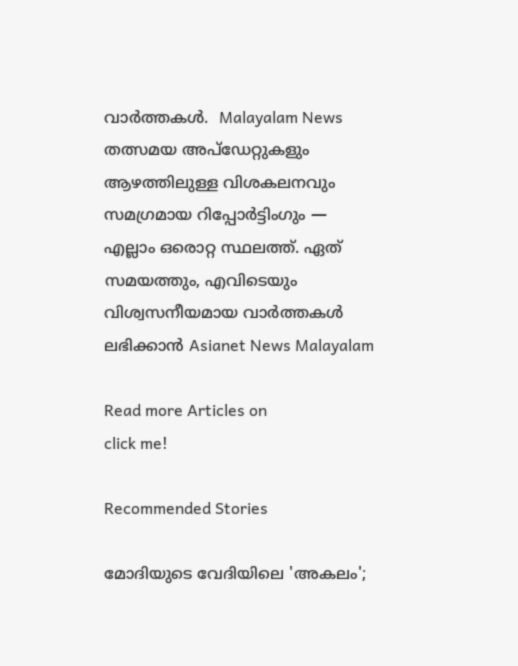വാർത്തകൾ.  Malayalam News   തത്സമയ അപ്‌ഡേറ്റുകളും ആഴത്തിലുള്ള വിശകലനവും സമഗ്രമായ റിപ്പോർട്ടിംഗും — എല്ലാം ഒരൊറ്റ സ്ഥലത്ത്. ഏത് സമയത്തും, എവിടെയും വിശ്വസനീയമായ വാർത്തകൾ ലഭിക്കാൻ Asianet News Malayalam

Read more Articles on
click me!

Recommended Stories

മോദിയുടെ വേദിയിലെ 'അകലം';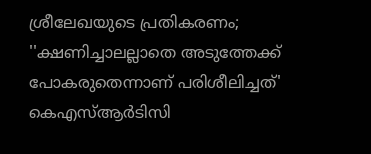ശ്രീലേഖയുടെ പ്രതികരണം; ''ക്ഷണിച്ചാലല്ലാതെ അടുത്തേക്ക് പോകരുതെന്നാണ് പരിശീലിച്ചത്'
കെഎസ്ആർടിസി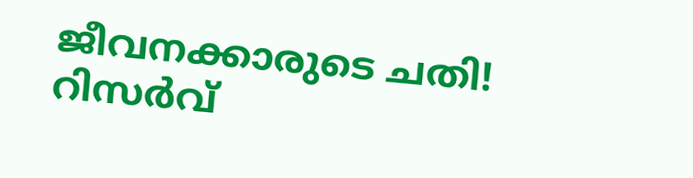ജീവനക്കാരുടെ ചതി! റിസർവ്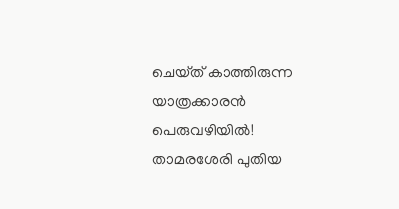ചെയ്‌ത് കാത്തിരുന്ന യാത്രക്കാരൻ പെരുവഴിയിൽ! താമരശേരി പുതിയ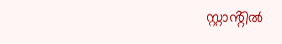സ്റ്റാൻ്റിൽ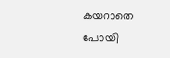കയറാതെ പോയി